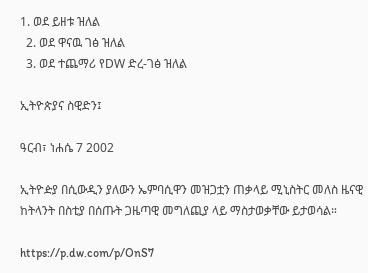1. ወደ ይዘቱ ዝለል
  2. ወደ ዋናዉ ገፅ ዝለል
  3. ወደ ተጨማሪ የDW ድረ-ገፅ ዝለል

ኢትዮጵያና ስዊድን፤

ዓርብ፣ ነሐሴ 7 2002

ኢትዮዽያ በሲውዲን ያለውን ኤምባሲዋን መዝጋቷን ጠቃላይ ሚኒስትር መለስ ዜናዊ ከትላንት በስቲያ በሰጡት ጋዜጣዊ መግለጪያ ላይ ማስታወቃቸው ይታወሳል።

https://p.dw.com/p/OnS7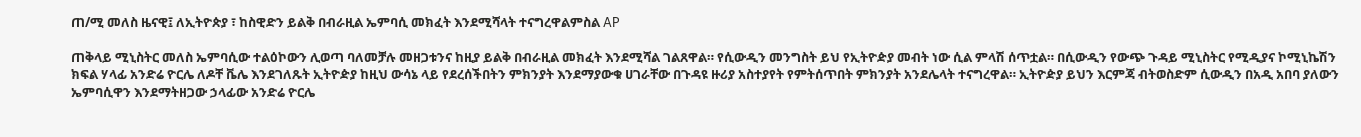ጠ/ሚ መለስ ዜናዊ፤ ለኢትዮጵያ ፣ ከስዊድን ይልቅ በብራዚል ኤምባሲ መክፈት እንደሚሻላት ተናግረዋልምስል AP

ጠቅላይ ሚኒስትር መለስ ኤምባሲው ተልዕኮውን ሊወጣ ባለመቻሉ መዘጋቱንና ከዚያ ይልቅ በብራዚል መክፈት እንደሚሻል ገልጸዋል። የሲውዲን መንግስት ይህ የኢትዮዽያ መብት ነው ሲል ምላሽ ሰጥቷል። በሲውዲን የውጭ ጉዳይ ሚኒስትር የሚዲያና ኮሚኒኬሽን ክፍል ሃላፊ አንድሬ ዮርሌ ለዶቸ ቬሌ እንደገለጹት ኢትዮዽያ ከዚህ ውሳኔ ላይ የደረሰችበትን ምክንያት እንደማያውቁ ሀገራቸው በጉዳዩ ዙሪያ አስተያየት የምትሰጥበት ምክንያት አንደሌላት ተናግረዋል። ኢትዮዽያ ይህን እርምጃ ብትወስድም ሲውዲን በአዲ አበባ ያለውን ኤምባሲዋን እንደማትዘጋው ኃላፊው አንድሬ ዮርሌ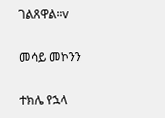ገልጸዋል።v

መሳይ መኮንን

ተክሌ የኋላ